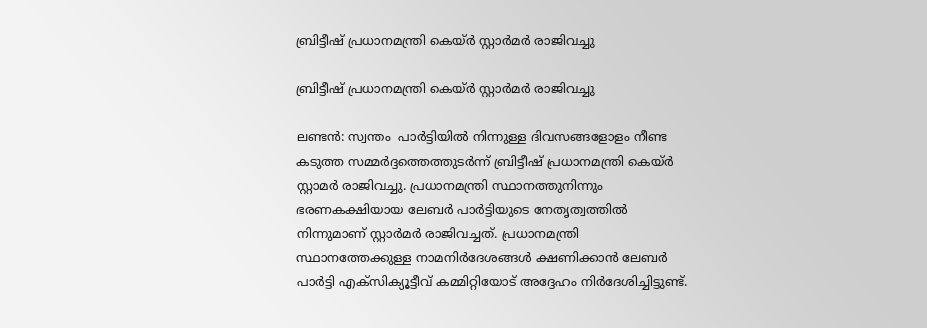ബ്രിട്ടീഷ് പ്രധാനമന്ത്രി കെയ്ര്‍ സ്റ്റാര്‍മര്‍ രാജിവച്ചു

ബ്രിട്ടീഷ് പ്രധാനമന്ത്രി കെയ്ര്‍ സ്റ്റാര്‍മര്‍ രാജിവച്ചു

ലണ്ടന്‍: സ്വന്തം  പാർട്ടിയിൽ നിന്നുള്ള ദിവസങ്ങളോളം നീണ്ട കടുത്ത സമ്മർദ്ദത്തെത്തുടർന്ന് ബ്രിട്ടീഷ് പ്രധാനമന്ത്രി കെയ്ര്‍ സ്റ്റാമര്‍ രാജിവച്ചു. പ്രധാനമന്ത്രി സ്ഥാനത്തുനിന്നും ഭരണകക്ഷിയായ ലേബര്‍ പാര്‍ട്ടിയുടെ നേതൃത്വത്തില്‍ നിന്നുമാണ് സ്റ്റാര്‍മര്‍ രാജിവച്ചത്. പ്രധാനമന്ത്രി സ്ഥാനത്തേക്കുള്ള നാമനിർദേശങ്ങൾ ക്ഷണിക്കാൻ ലേബർ പാർട്ടി എക്‌സിക്യൂട്ടീവ് കമ്മിറ്റിയോട് അദ്ദേഹം നിർദേശിച്ചിട്ടുണ്ട്.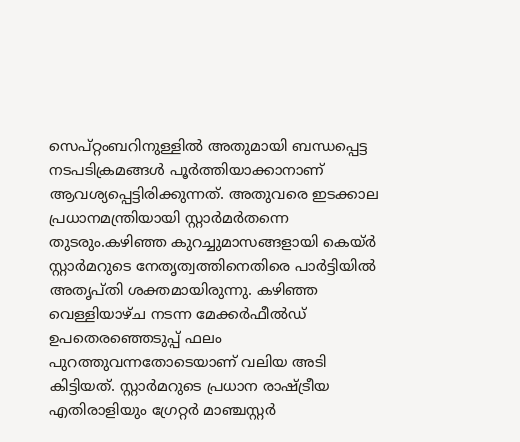സെപ്റ്റംബറിനുള്ളിൽ അതുമായി ബന്ധപ്പെട്ട നടപടിക്രമങ്ങൾ പൂർത്തിയാക്കാനാണ് ആവശ്യപ്പെട്ടിരിക്കുന്നത്. അതുവരെ ഇടക്കാല പ്രധാനമന്ത്രിയായി സ്റ്റാർമർതന്നെ തുടരും.കഴിഞ്ഞ കുറച്ചുമാസങ്ങളായി കെയ്ര്‍ സ്റ്റാര്‍മറുടെ നേതൃത്വത്തിനെതിരെ പാര്‍ട്ടിയില്‍ അതൃപ്തി ശക്തമായിരുന്നു. കഴിഞ്ഞ വെള്ളിയാഴ്ച നടന്ന മേക്കര്‍ഫീല്‍ഡ് ഉപതെരഞ്ഞെടുപ്പ് ഫലം പുറത്തുവന്നതോടെയാണ് വലിയ അടി കിട്ടിയത്. സ്റ്റാര്‍മറുടെ പ്രധാന രാഷ്ട്രീയ എതിരാളിയും ഗ്രേറ്റര്‍ മാഞ്ചസ്റ്റര്‍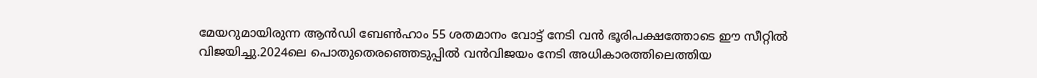മേയറുമായിരുന്ന ആന്‍ഡി ബേണ്‍ഹാം 55 ശതമാനം വോട്ട് നേടി വന്‍ ഭൂരിപക്ഷത്തോടെ ഈ സീറ്റില്‍ വിജയിച്ചു.2024ലെ പൊതുതെരഞ്ഞെടുപ്പില്‍ വന്‍വിജയം നേടി അധികാരത്തിലെത്തിയ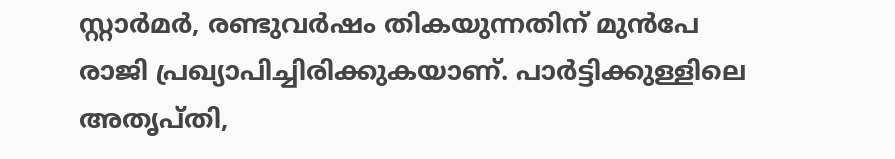സ്റ്റാര്‍മര്‍, രണ്ടുവര്‍ഷം തികയുന്നതിന് മുന്‍പേ രാജി പ്രഖ്യാപിച്ചിരിക്കുകയാണ്. പാര്‍ട്ടിക്കുള്ളിലെ അതൃപ്തി,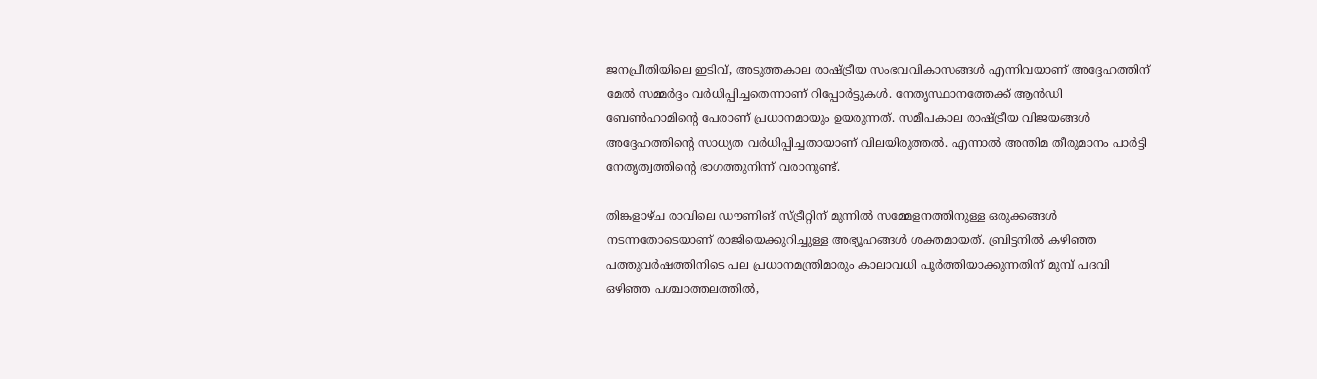ജനപ്രീതിയിലെ ഇടിവ്, അടുത്തകാല രാഷ്ട്രീയ സംഭവവികാസങ്ങള്‍ എന്നിവയാണ് അദ്ദേഹത്തിന് മേല്‍ സമ്മര്‍ദ്ദം വര്‍ധിപ്പിച്ചതെന്നാണ് റിപ്പോര്‍ട്ടുകള്‍. നേതൃസ്ഥാനത്തേക്ക് ആന്‍ഡി ബേണ്‍ഹാമിന്റെ പേരാണ് പ്രധാനമായും ഉയരുന്നത്. സമീപകാല രാഷ്ട്രീയ വിജയങ്ങള്‍ അദ്ദേഹത്തിന്റെ സാധ്യത വര്‍ധിപ്പിച്ചതായാണ് വിലയിരുത്തല്‍. എന്നാല്‍ അന്തിമ തീരുമാനം പാര്‍ട്ടി നേതൃത്വത്തിന്റെ ഭാഗത്തുനിന്ന് വരാനുണ്ട്.

തിങ്കളാഴ്ച രാവിലെ ഡൗണിങ് സ്ട്രീറ്റിന് മുന്നില്‍ സമ്മേളനത്തിനുള്ള ഒരുക്കങ്ങള്‍ നടന്നതോടെയാണ് രാജിയെക്കുറിച്ചുള്ള അഭ്യൂഹങ്ങള്‍ ശക്തമായത്. ബ്രിട്ടനില്‍ കഴിഞ്ഞ പത്തുവര്‍ഷത്തിനിടെ പല പ്രധാനമന്ത്രിമാരും കാലാവധി പൂര്‍ത്തിയാക്കുന്നതിന് മുമ്പ് പദവി ഒഴിഞ്ഞ പശ്ചാത്തലത്തില്‍,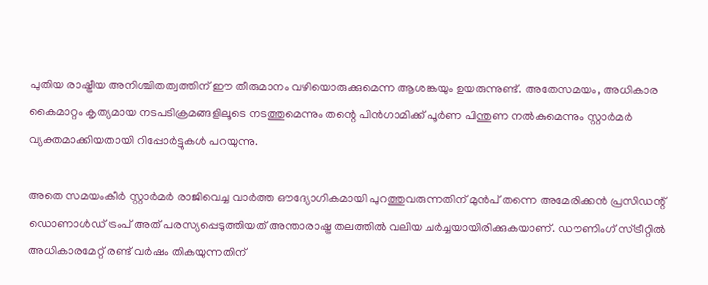പുതിയ രാഷ്ട്രീയ അനിശ്ചിതത്വത്തിന് ഈ തീരുമാനം വഴിയൊരുക്കുമെന്ന ആശങ്കയും ഉയരുന്നുണ്ട്. അതേസമയം, അധികാര കൈമാറ്റം കൃത്യമായ നടപടിക്രമങ്ങളിലൂടെ നടത്തുമെന്നും തന്റെ പിന്‍ഗാമിക്ക് പൂര്‍ണ പിന്തുണ നല്‍കുമെന്നും സ്റ്റാര്‍മര്‍ വ്യക്തമാക്കിയതായി റിപ്പോര്‍ട്ടുകള്‍ പറയുന്നു.

അതെ സമയംകീർ സ്റ്റാർമർ രാജിവെച്ച വാർത്ത ഔദ്യോഗികമായി പുറത്തുവരുന്നതിന് മുൻപ് തന്നെ അമേരിക്കൻ പ്രസിഡന്റ് ഡൊണാൾഡ് ട്രംപ് അത് പരസ്യപ്പെടുത്തിയത് അന്താരാഷ്ട്ര തലത്തിൽ വലിയ ചർച്ചയായിരിക്കുകയാണ്. ഡൗണിംഗ് സ്ട്രീറ്റിൽ അധികാരമേറ്റ് രണ്ട് വർഷം തികയുന്നതിന്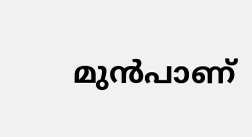മുൻപാണ്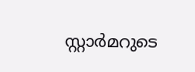സ്റ്റാർമറുടെ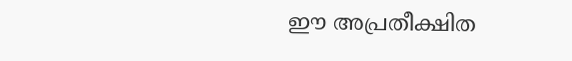ഈ അപ്രതീക്ഷിത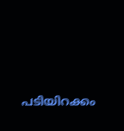പടിയിറക്കം